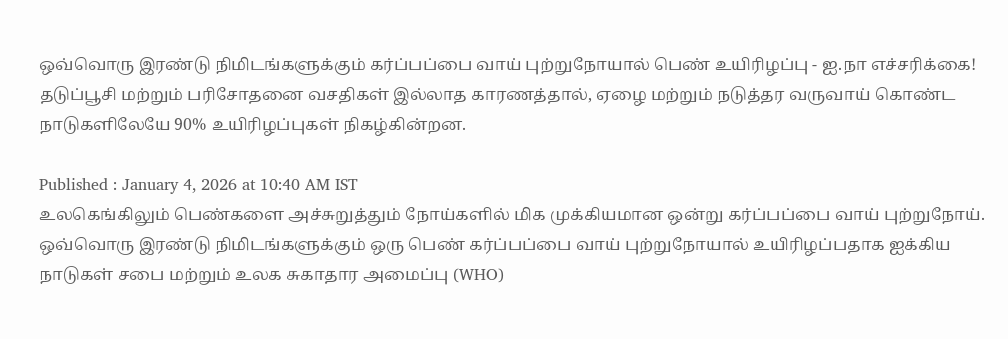ஒவ்வொரு இரண்டு நிமிடங்களுக்கும் கர்ப்பப்பை வாய் புற்றுநோயால் பெண் உயிரிழப்பு - ஐ.நா எச்சரிக்கை!
தடுப்பூசி மற்றும் பரிசோதனை வசதிகள் இல்லாத காரணத்தால், ஏழை மற்றும் நடுத்தர வருவாய் கொண்ட நாடுகளிலேயே 90% உயிரிழப்புகள் நிகழ்கின்றன.

Published : January 4, 2026 at 10:40 AM IST
உலகெங்கிலும் பெண்களை அச்சுறுத்தும் நோய்களில் மிக முக்கியமான ஒன்று கர்ப்பப்பை வாய் புற்றுநோய். ஒவ்வொரு இரண்டு நிமிடங்களுக்கும் ஒரு பெண் கர்ப்பப்பை வாய் புற்றுநோயால் உயிரிழப்பதாக ஐக்கிய நாடுகள் சபை மற்றும் உலக சுகாதார அமைப்பு (WHO)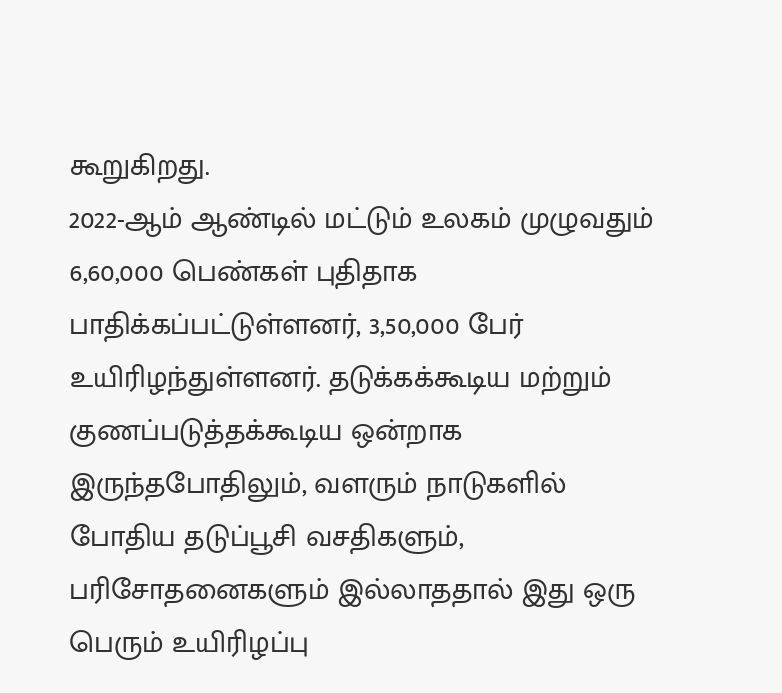கூறுகிறது.
2022-ஆம் ஆண்டில் மட்டும் உலகம் முழுவதும் 6,60,000 பெண்கள் புதிதாக பாதிக்கப்பட்டுள்ளனர், 3,50,000 பேர் உயிரிழந்துள்ளனர். தடுக்கக்கூடிய மற்றும் குணப்படுத்தக்கூடிய ஒன்றாக இருந்தபோதிலும், வளரும் நாடுகளில் போதிய தடுப்பூசி வசதிகளும், பரிசோதனைகளும் இல்லாததால் இது ஒரு பெரும் உயிரிழப்பு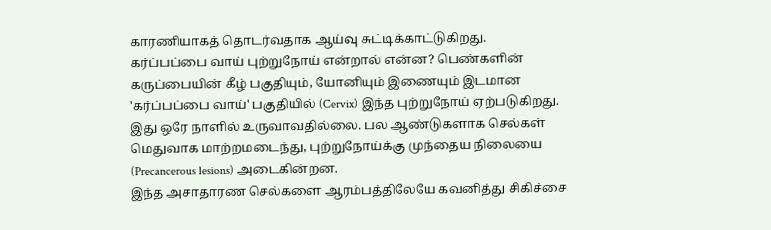காரணியாகத் தொடர்வதாக ஆய்வு சுட்டிக்காட்டுகிறது.
கர்ப்பப்பை வாய் புற்றுநோய் என்றால் என்ன? பெண்களின் கருப்பையின் கீழ் பகுதியும், யோனியும் இணையும் இடமான 'கர்ப்பப்பை வாய்' பகுதியில் (Cervix) இந்த புற்றுநோய் ஏற்படுகிறது. இது ஒரே நாளில் உருவாவதில்லை. பல ஆண்டுகளாக செல்கள் மெதுவாக மாற்றமடைந்து, புற்றுநோய்க்கு முந்தைய நிலையை (Precancerous lesions) அடைகின்றன.
இந்த அசாதாரண செல்களை ஆரம்பத்திலேயே கவனித்து சிகிச்சை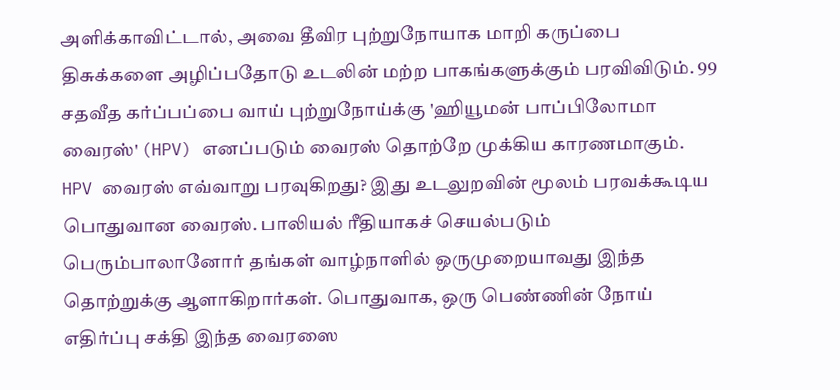அளிக்காவிட்டால், அவை தீவிர புற்றுநோயாக மாறி கருப்பை திசுக்களை அழிப்பதோடு உடலின் மற்ற பாகங்களுக்கும் பரவிவிடும். 99 சதவீத கர்ப்பப்பை வாய் புற்றுநோய்க்கு 'ஹியூமன் பாப்பிலோமா வைரஸ்' (HPV) எனப்படும் வைரஸ் தொற்றே முக்கிய காரணமாகும்.
HPV வைரஸ் எவ்வாறு பரவுகிறது? இது உடலுறவின் மூலம் பரவக்கூடிய பொதுவான வைரஸ். பாலியல் ரீதியாகச் செயல்படும் பெரும்பாலானோர் தங்கள் வாழ்நாளில் ஒருமுறையாவது இந்த தொற்றுக்கு ஆளாகிறார்கள். பொதுவாக, ஒரு பெண்ணின் நோய் எதிர்ப்பு சக்தி இந்த வைரஸை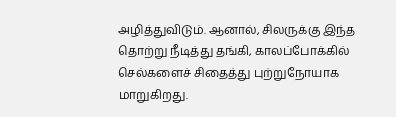அழித்துவிடும். ஆனால், சிலருக்கு இந்த தொற்று நீடித்து தங்கி, காலப்போக்கில் செல்களைச் சிதைத்து புற்றுநோயாக மாறுகிறது.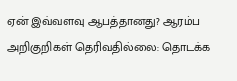ஏன் இவ்வளவு ஆபத்தானது? ஆரம்ப அறிகுறிகள் தெரிவதில்லை: தொடக்க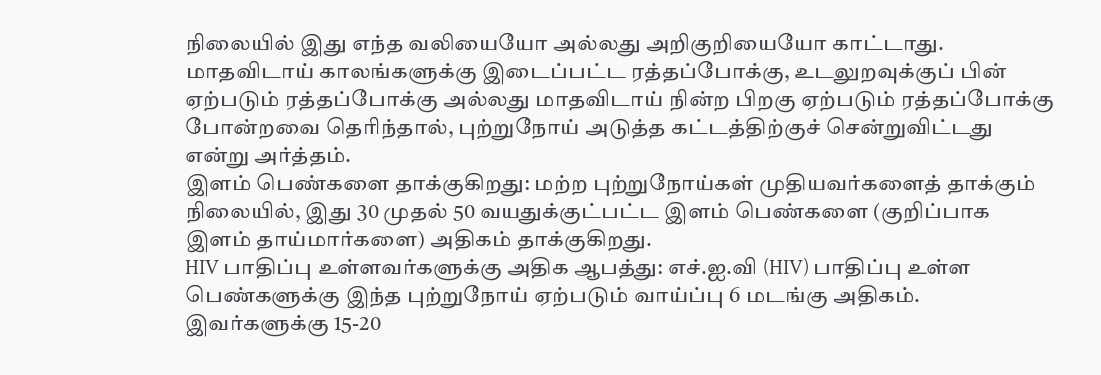நிலையில் இது எந்த வலியையோ அல்லது அறிகுறியையோ காட்டாது. மாதவிடாய் காலங்களுக்கு இடைப்பட்ட ரத்தப்போக்கு, உடலுறவுக்குப் பின் ஏற்படும் ரத்தப்போக்கு அல்லது மாதவிடாய் நின்ற பிறகு ஏற்படும் ரத்தப்போக்கு போன்றவை தெரிந்தால், புற்றுநோய் அடுத்த கட்டத்திற்குச் சென்றுவிட்டது என்று அர்த்தம்.
இளம் பெண்களை தாக்குகிறது: மற்ற புற்றுநோய்கள் முதியவர்களைத் தாக்கும் நிலையில், இது 30 முதல் 50 வயதுக்குட்பட்ட இளம் பெண்களை (குறிப்பாக இளம் தாய்மார்களை) அதிகம் தாக்குகிறது.
HIV பாதிப்பு உள்ளவர்களுக்கு அதிக ஆபத்து: எச்.ஐ.வி (HIV) பாதிப்பு உள்ள பெண்களுக்கு இந்த புற்றுநோய் ஏற்படும் வாய்ப்பு 6 மடங்கு அதிகம். இவர்களுக்கு 15-20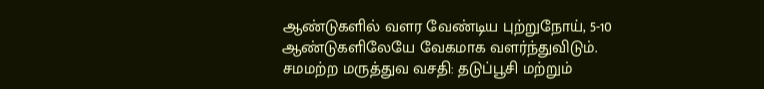ஆண்டுகளில் வளர வேண்டிய புற்றுநோய், 5-10 ஆண்டுகளிலேயே வேகமாக வளர்ந்துவிடும்.
சமமற்ற மருத்துவ வசதி: தடுப்பூசி மற்றும்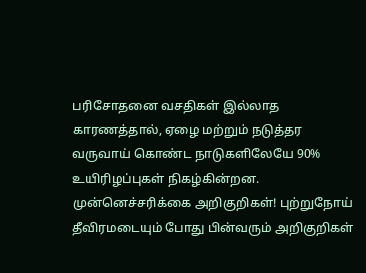பரிசோதனை வசதிகள் இல்லாத காரணத்தால், ஏழை மற்றும் நடுத்தர வருவாய் கொண்ட நாடுகளிலேயே 90% உயிரிழப்புகள் நிகழ்கின்றன.
முன்னெச்சரிக்கை அறிகுறிகள்! புற்றுநோய் தீவிரமடையும் போது பின்வரும் அறிகுறிகள்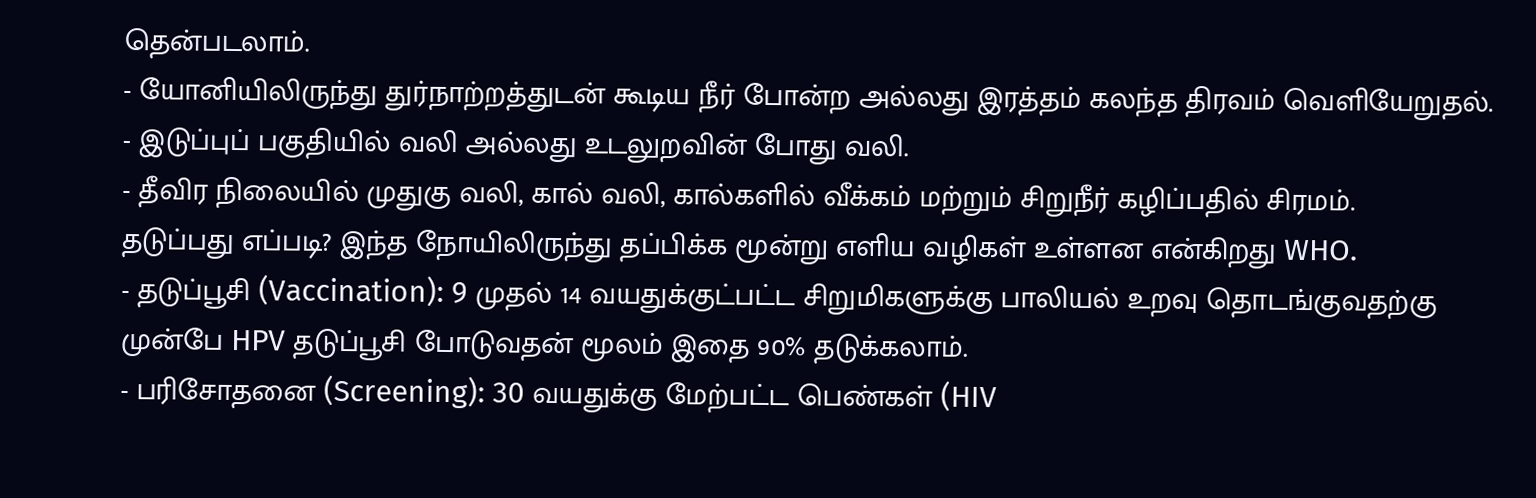தென்படலாம்.
- யோனியிலிருந்து துர்நாற்றத்துடன் கூடிய நீர் போன்ற அல்லது இரத்தம் கலந்த திரவம் வெளியேறுதல்.
- இடுப்புப் பகுதியில் வலி அல்லது உடலுறவின் போது வலி.
- தீவிர நிலையில் முதுகு வலி, கால் வலி, கால்களில் வீக்கம் மற்றும் சிறுநீர் கழிப்பதில் சிரமம்.
தடுப்பது எப்படி? இந்த நோயிலிருந்து தப்பிக்க மூன்று எளிய வழிகள் உள்ளன என்கிறது WHO.
- தடுப்பூசி (Vaccination): 9 முதல் 14 வயதுக்குட்பட்ட சிறுமிகளுக்கு பாலியல் உறவு தொடங்குவதற்கு முன்பே HPV தடுப்பூசி போடுவதன் மூலம் இதை 90% தடுக்கலாம்.
- பரிசோதனை (Screening): 30 வயதுக்கு மேற்பட்ட பெண்கள் (HIV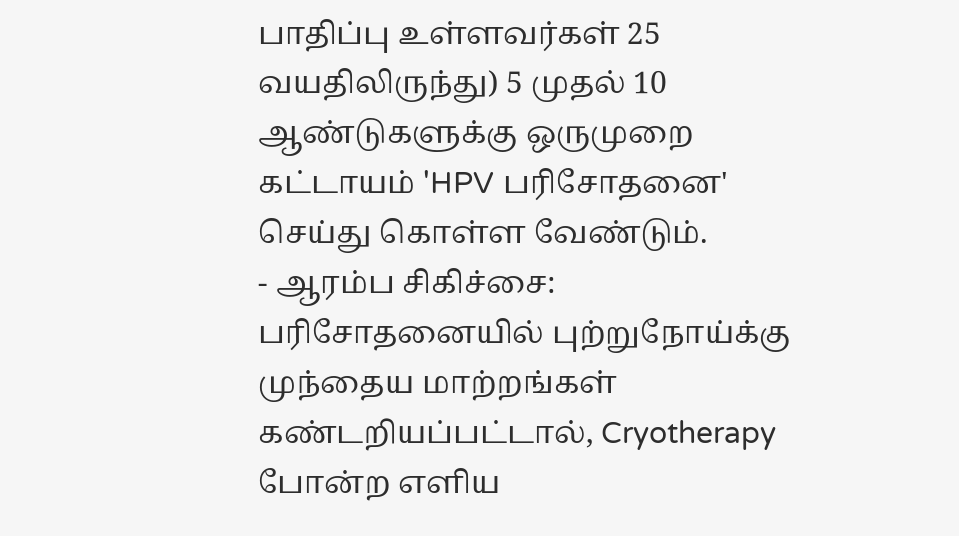பாதிப்பு உள்ளவர்கள் 25 வயதிலிருந்து) 5 முதல் 10 ஆண்டுகளுக்கு ஒருமுறை கட்டாயம் 'HPV பரிசோதனை' செய்து கொள்ள வேண்டும்.
- ஆரம்ப சிகிச்சை: பரிசோதனையில் புற்றுநோய்க்கு முந்தைய மாற்றங்கள் கண்டறியப்பட்டால், Cryotherapy போன்ற எளிய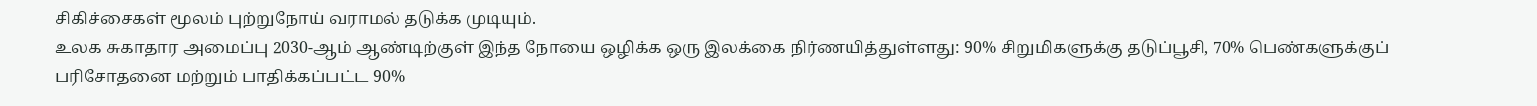சிகிச்சைகள் மூலம் புற்றுநோய் வராமல் தடுக்க முடியும்.
உலக சுகாதார அமைப்பு 2030-ஆம் ஆண்டிற்குள் இந்த நோயை ஒழிக்க ஒரு இலக்கை நிர்ணயித்துள்ளது: 90% சிறுமிகளுக்கு தடுப்பூசி, 70% பெண்களுக்குப் பரிசோதனை மற்றும் பாதிக்கப்பட்ட 90%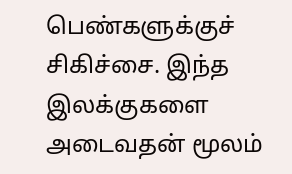பெண்களுக்குச் சிகிச்சை. இந்த இலக்குகளை அடைவதன் மூலம்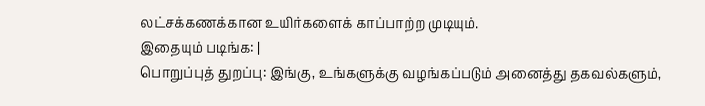லட்சக்கணக்கான உயிர்களைக் காப்பாற்ற முடியும்.
இதையும் படிங்க: |
பொறுப்புத் துறப்பு: இங்கு, உங்களுக்கு வழங்கப்படும் அனைத்து தகவல்களும்,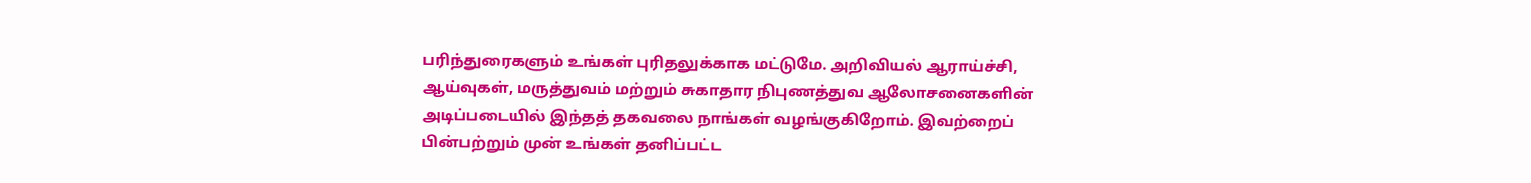பரிந்துரைகளும் உங்கள் புரிதலுக்காக மட்டுமே. அறிவியல் ஆராய்ச்சி, ஆய்வுகள், மருத்துவம் மற்றும் சுகாதார நிபுணத்துவ ஆலோசனைகளின் அடிப்படையில் இந்தத் தகவலை நாங்கள் வழங்குகிறோம். இவற்றைப் பின்பற்றும் முன் உங்கள் தனிப்பட்ட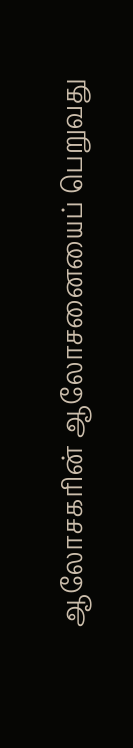ஆலோசகரின் ஆலோசனையைப் பெறுவது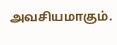அவசியமாகும்.